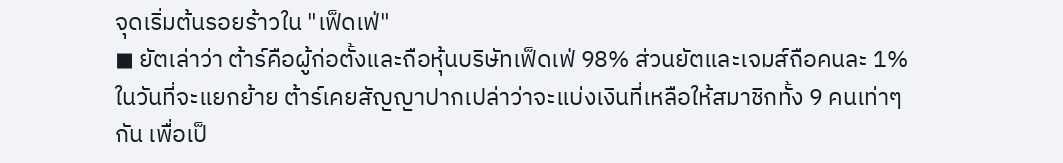จุดเริ่มต้นรอยร้าวใน "เฟ็ดเฟ่"
◼ ยัตเล่าว่า ต้าร์คือผู้ก่อตั้งและถือหุ้นบริษัทเฟ็ดเฟ่ 98% ส่วนยัตและเจมส์ถือคนละ 1% ในวันที่จะแยกย้าย ต้าร์เคยสัญญาปากเปล่าว่าจะแบ่งเงินที่เหลือให้สมาชิกทั้ง 9 คนเท่าๆ กัน เพื่อเป็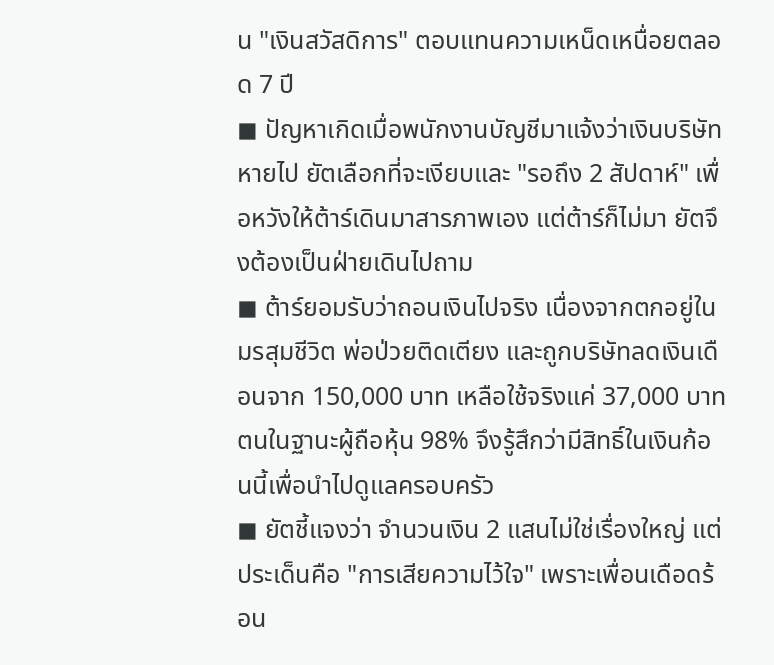น "เงินสวัสดิการ" ตอบแทนความเหน็ดเหนื่อยตลอด 7 ปี
◼ ปัญหาเกิดเมื่อพนักงานบัญชีมาแจ้งว่าเงินบริษัทหายไป ยัตเลือกที่จะเงียบและ "รอถึง 2 สัปดาห์" เพื่อหวังให้ต้าร์เดินมาสารภาพเอง แต่ต้าร์ก็ไม่มา ยัตจึงต้องเป็นฝ่ายเดินไปถาม
◼ ต้าร์ยอมรับว่าถอนเงินไปจริง เนื่องจากตกอยู่ในมรสุมชีวิต พ่อป่วยติดเตียง และถูกบริษัทลดเงินเดือนจาก 150,000 บาท เหลือใช้จริงแค่ 37,000 บาท ตนในฐานะผู้ถือหุ้น 98% จึงรู้สึกว่ามีสิทธิ์ในเงินก้อนนี้เพื่อนำไปดูแลครอบครัว
◼ ยัตชี้แจงว่า จำนวนเงิน 2 แสนไม่ใช่เรื่องใหญ่ แต่ประเด็นคือ "การเสียความไว้ใจ" เพราะเพื่อนเดือดร้อน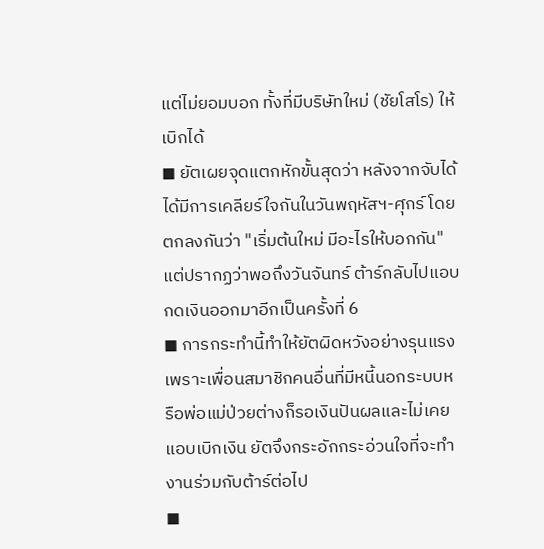แต่ไม่ยอมบอก ทั้งที่มีบริษัทใหม่ (ชัยโสโร) ให้เบิกได้
◼ ยัตเผยจุดแตกหักขั้นสุดว่า หลังจากจับได้ ได้มีการเคลียร์ใจกันในวันพฤหัสฯ-ศุกร์ โดยตกลงกันว่า "เริ่มต้นใหม่ มีอะไรให้บอกกัน" แต่ปรากฏว่าพอถึงวันจันทร์ ต้าร์กลับไปแอบกดเงินออกมาอีกเป็นครั้งที่ 6
◼ การกระทำนี้ทำให้ยัตผิดหวังอย่างรุนแรง เพราะเพื่อนสมาชิกคนอื่นที่มีหนี้นอกระบบหรือพ่อแม่ป่วยต่างก็รอเงินปันผลและไม่เคยแอบเบิกเงิน ยัตจึงกระอักกระอ่วนใจที่จะทำงานร่วมกับต้าร์ต่อไป
◼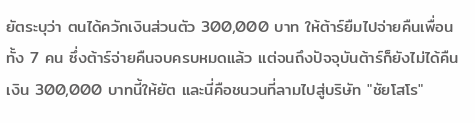ยัตระบุว่า ตนได้ควักเงินส่วนตัว 300,000 บาท ให้ต้าร์ยืมไปจ่ายคืนเพื่อนทั้ง 7 คน ซึ่งต้าร์จ่ายคืนจบครบหมดแล้ว แต่จนถึงปัจจุบันต้าร์ก็ยังไม่ได้คืนเงิน 300,000 บาทนี้ให้ยัต และนี่คือชนวนที่ลามไปสู่บริษัท "ชัยโสโร"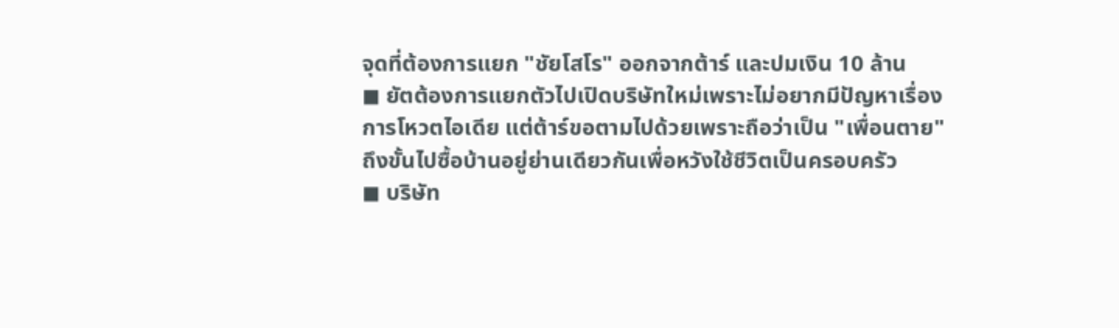จุดที่ต้องการแยก "ชัยโสโร" ออกจากต้าร์ และปมเงิน 10 ล้าน
◼ ยัตต้องการแยกตัวไปเปิดบริษัทใหม่เพราะไม่อยากมีปัญหาเรื่องการโหวตไอเดีย แต่ต้าร์ขอตามไปด้วยเพราะถือว่าเป็น "เพื่อนตาย" ถึงขั้นไปซื้อบ้านอยู่ย่านเดียวกันเพื่อหวังใช้ชีวิตเป็นครอบครัว
◼ บริษัท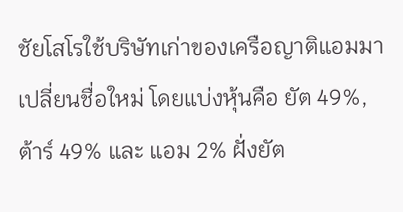ชัยโสโรใช้บริษัทเก่าของเครือญาติแอมมาเปลี่ยนชื่อใหม่ โดยแบ่งหุ้นคือ ยัต 49%, ต้าร์ 49% และ แอม 2% ฝั่งยัต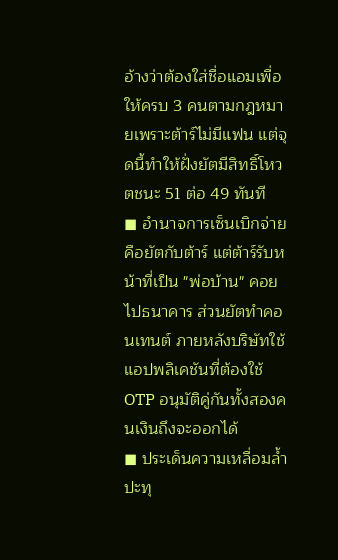อ้างว่าต้องใส่ชื่อแอมเพื่อให้ครบ 3 คนตามกฎหมายเพราะต้าร์ไม่มีแฟน แต่จุดนี้ทำให้ฝั่งยัตมีสิทธิ์โหวตชนะ 51 ต่อ 49 ทันที
◼ อำนาจการเซ็นเบิกจ่ายคือยัตกับต้าร์ แต่ต้าร์รับหน้าที่เป็น "พ่อบ้าน" คอยไปธนาคาร ส่วนยัตทำคอนเทนต์ ภายหลังบริษัทใช้แอปพลิเคชันที่ต้องใช้ OTP อนุมัติคู่กันทั้งสองคนเงินถึงจะออกได้
◼ ประเด็นความเหลื่อมล้ำปะทุ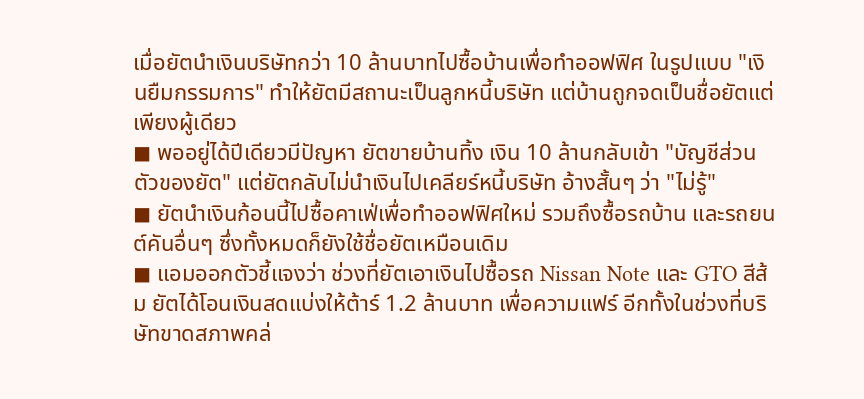เมื่อยัตนำเงินบริษัทกว่า 10 ล้านบาทไปซื้อบ้านเพื่อทำออฟฟิศ ในรูปแบบ "เงินยืมกรรมการ" ทำให้ยัตมีสถานะเป็นลูกหนี้บริษัท แต่บ้านถูกจดเป็นชื่อยัตแต่เพียงผู้เดียว
◼ พออยู่ได้ปีเดียวมีปัญหา ยัตขายบ้านทิ้ง เงิน 10 ล้านกลับเข้า "บัญชีส่วนตัวของยัต" แต่ยัตกลับไม่นำเงินไปเคลียร์หนี้บริษัท อ้างสั้นๆ ว่า "ไม่รู้"
◼ ยัตนำเงินก้อนนี้ไปซื้อคาเฟ่เพื่อทำออฟฟิศใหม่ รวมถึงซื้อรถบ้าน และรถยนต์คันอื่นๆ ซึ่งทั้งหมดก็ยังใช้ชื่อยัตเหมือนเดิม
◼ แอมออกตัวชี้แจงว่า ช่วงที่ยัตเอาเงินไปซื้อรถ Nissan Note และ GTO สีส้ม ยัตได้โอนเงินสดแบ่งให้ต้าร์ 1.2 ล้านบาท เพื่อความแฟร์ อีกทั้งในช่วงที่บริษัทขาดสภาพคล่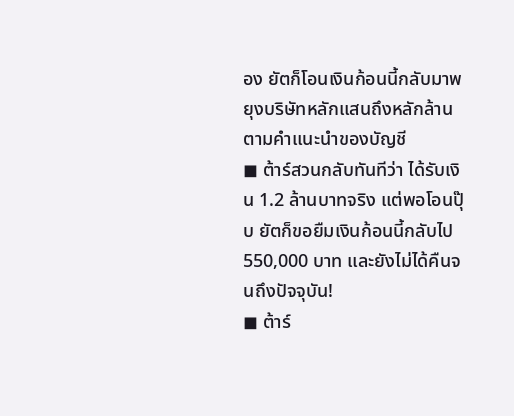อง ยัตก็โอนเงินก้อนนี้กลับมาพยุงบริษัทหลักแสนถึงหลักล้านตามคำแนะนำของบัญชี
◼ ต้าร์สวนกลับทันทีว่า ได้รับเงิน 1.2 ล้านบาทจริง แต่พอโอนปุ๊บ ยัตก็ขอยืมเงินก้อนนี้กลับไป 550,000 บาท และยังไม่ได้คืนจนถึงปัจจุบัน!
◼ ต้าร์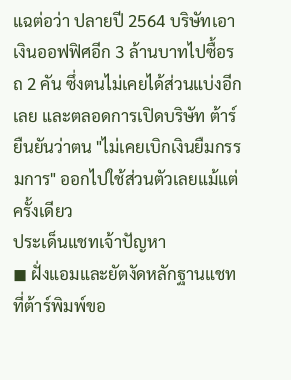แฉต่อว่า ปลายปี 2564 บริษัทเอาเงินออฟฟิศอีก 3 ล้านบาทไปซื้อรถ 2 คัน ซึ่งตนไม่เคยได้ส่วนแบ่งอีกเลย และตลอดการเปิดบริษัท ต้าร์ยืนยันว่าตน "ไม่เคยเบิกเงินยืมกรรมการ" ออกไปใช้ส่วนตัวเลยแม้แต่ครั้งเดียว
ประเด็นแชทเจ้าปัญหา
◼ ฝั่งแอมและยัตงัดหลักฐานแชทที่ต้าร์พิมพ์ขอ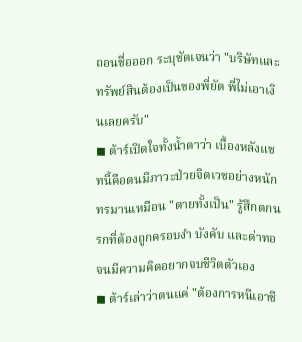ถอนชื่อออก ระบุชัดเจนว่า "บริษัทและทรัพย์สินต้องเป็นของพี่ยัต พี่ไม่เอาเงินเลยครับ"
◼ ต้าร์เปิดใจทั้งน้ำตาว่า เบื้องหลังแชทนี้คือตนมีภาวะป่วยจิตเวชอย่างหนัก ทรมานเหมือน "ตายทั้งเป็น" รู้สึกตกนรกที่ต้องถูกครอบงำ บังคับ และด่าทอ จนมีความคิดอยากจบชีวิตตัวเอง
◼ ต้าร์เล่าว่าตนแค่ "ต้องการหนีเอาชี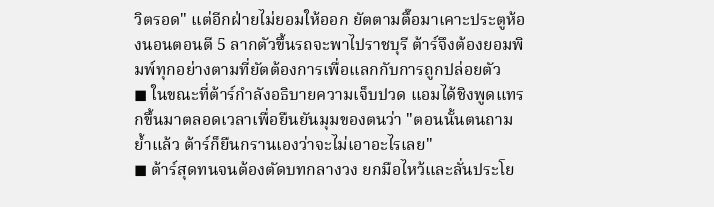วิตรอด" แต่อีกฝ่ายไม่ยอมให้ออก ยัตตามตื๊อมาเคาะประตูห้องนอนตอนตี 5 ลากตัวขึ้นรถจะพาไปราชบุรี ต้าร์จึงต้องยอมพิมพ์ทุกอย่างตามที่ยัตต้องการเพื่อแลกกับการถูกปล่อยตัว
◼ ในขณะที่ต้าร์กำลังอธิบายความเจ็บปวด แอมได้ชิงพูดแทรกขึ้นมาตลอดเวลาเพื่อยืนยันมุมของตนว่า "ตอนนั้นตนถามย้ำแล้ว ต้าร์ก็ยืนกรานเองว่าจะไม่เอาอะไรเลย"
◼ ต้าร์สุดทนจนต้องตัดบทกลางวง ยกมือไหว้และลั่นประโย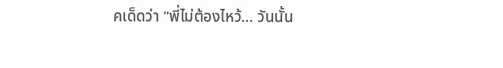คเด็ดว่า "พี่ไม่ต้องไหว้... วันนั้น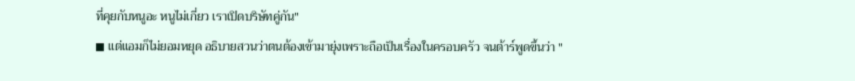ที่คุยกับหนูอะ หนูไม่เกี่ยว เราเปิดบริษัทคู่กัน"
◼ แต่แอมก็ไม่ยอมหยุด อธิบายสวนว่าตนต้องเข้ามายุ่งเพราะถือเป็นเรื่องในครอบครัว จนต้าร์พูดขึ้นว่า "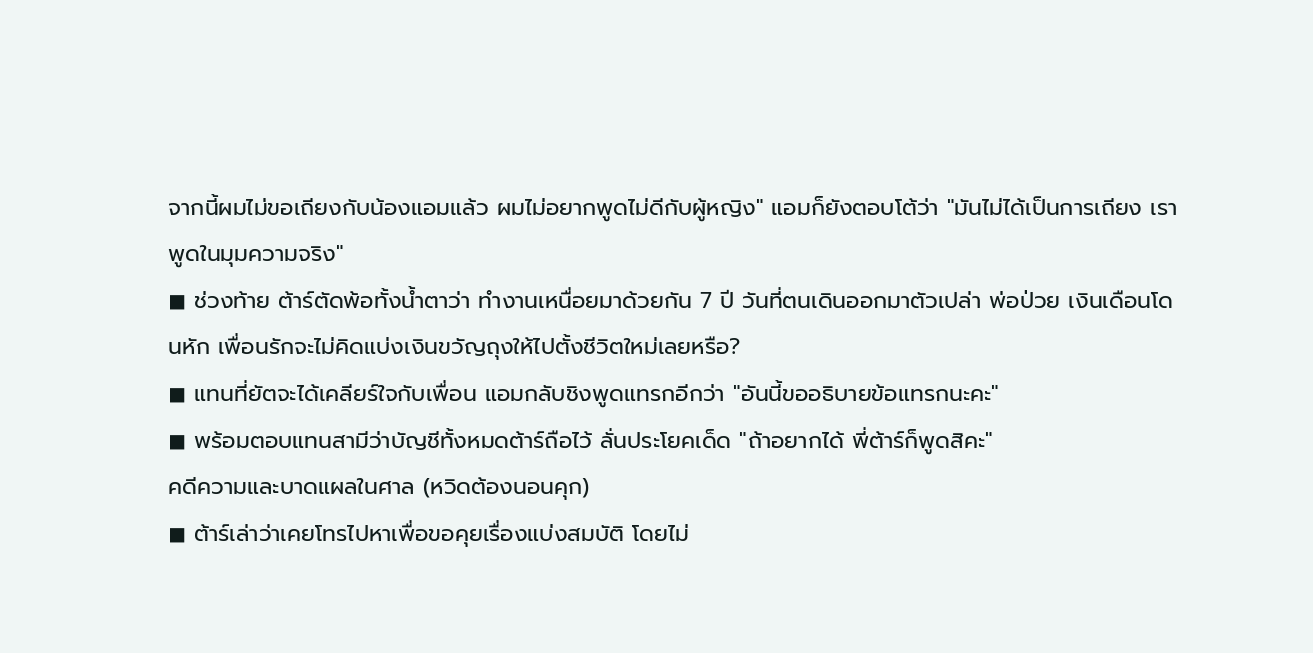จากนี้ผมไม่ขอเถียงกับน้องแอมแล้ว ผมไม่อยากพูดไม่ดีกับผู้หญิง" แอมก็ยังตอบโต้ว่า "มันไม่ได้เป็นการเถียง เราพูดในมุมความจริง"
◼ ช่วงท้าย ต้าร์ตัดพ้อทั้งน้ำตาว่า ทำงานเหนื่อยมาด้วยกัน 7 ปี วันที่ตนเดินออกมาตัวเปล่า พ่อป่วย เงินเดือนโดนหัก เพื่อนรักจะไม่คิดแบ่งเงินขวัญถุงให้ไปตั้งชีวิตใหม่เลยหรือ?
◼ แทนที่ยัตจะได้เคลียร์ใจกับเพื่อน แอมกลับชิงพูดแทรกอีกว่า "อันนี้ขออธิบายข้อแทรกนะคะ"
◼ พร้อมตอบแทนสามีว่าบัญชีทั้งหมดต้าร์ถือไว้ ลั่นประโยคเด็ด "ถ้าอยากได้ พี่ต้าร์ก็พูดสิคะ"
คดีความและบาดแผลในศาล (หวิดต้องนอนคุก)
◼ ต้าร์เล่าว่าเคยโทรไปหาเพื่อขอคุยเรื่องแบ่งสมบัติ โดยไม่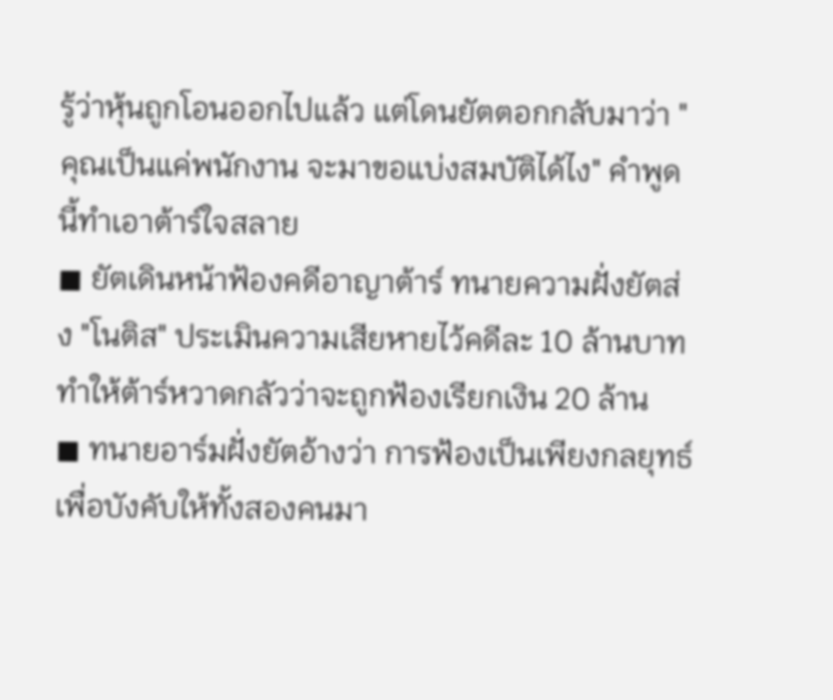รู้ว่าหุ้นถูกโอนออกไปแล้ว แต่โดนยัตตอกกลับมาว่า "คุณเป็นแค่พนักงาน จะมาขอแบ่งสมบัติได้ไง" คำพูดนี้ทำเอาต้าร์ใจสลาย
◼ ยัตเดินหน้าฟ้องคดีอาญาต้าร์ ทนายความฝั่งยัตส่ง "โนติส" ประเมินความเสียหายไว้คดีละ 10 ล้านบาท ทำให้ต้าร์หวาดกลัวว่าจะถูกฟ้องเรียกเงิน 20 ล้าน
◼ ทนายอาร์มฝั่งยัตอ้างว่า การฟ้องเป็นเพียงกลยุทธ์เพื่อบังคับให้ทั้งสองคนมา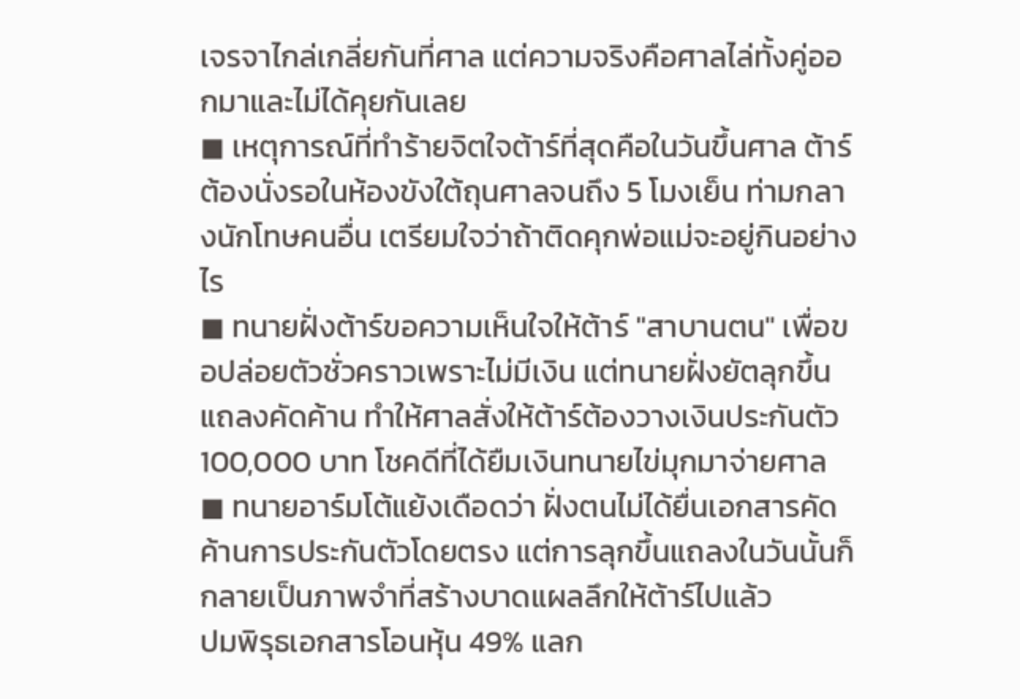เจรจาไกล่เกลี่ยกันที่ศาล แต่ความจริงคือศาลไล่ทั้งคู่ออกมาและไม่ได้คุยกันเลย
◼ เหตุการณ์ที่ทำร้ายจิตใจต้าร์ที่สุดคือในวันขึ้นศาล ต้าร์ต้องนั่งรอในห้องขังใต้ถุนศาลจนถึง 5 โมงเย็น ท่ามกลางนักโทษคนอื่น เตรียมใจว่าถ้าติดคุกพ่อแม่จะอยู่กินอย่างไร
◼ ทนายฝั่งต้าร์ขอความเห็นใจให้ต้าร์ "สาบานตน" เพื่อขอปล่อยตัวชั่วคราวเพราะไม่มีเงิน แต่ทนายฝั่งยัตลุกขึ้นแถลงคัดค้าน ทำให้ศาลสั่งให้ต้าร์ต้องวางเงินประกันตัว 100,000 บาท โชคดีที่ได้ยืมเงินทนายไข่มุกมาจ่ายศาล
◼ ทนายอาร์มโต้แย้งเดือดว่า ฝั่งตนไม่ได้ยื่นเอกสารคัดค้านการประกันตัวโดยตรง แต่การลุกขึ้นแถลงในวันนั้นก็กลายเป็นภาพจำที่สร้างบาดแผลลึกให้ต้าร์ไปแล้ว
ปมพิรุธเอกสารโอนหุ้น 49% แลก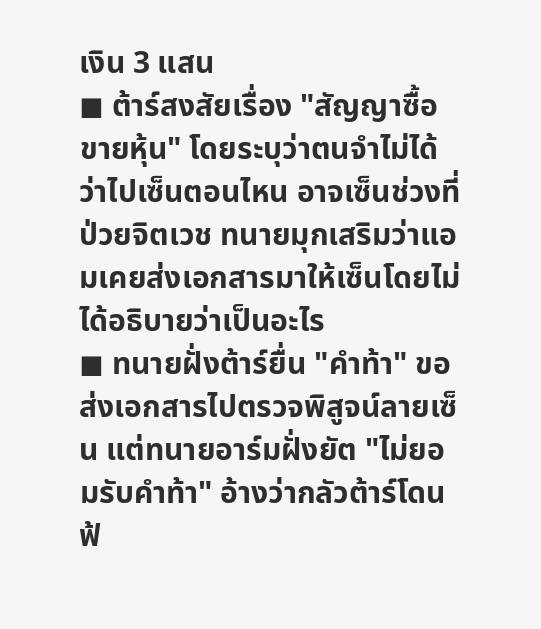เงิน 3 แสน
◼ ต้าร์สงสัยเรื่อง "สัญญาซื้อขายหุ้น" โดยระบุว่าตนจำไม่ได้ว่าไปเซ็นตอนไหน อาจเซ็นช่วงที่ป่วยจิตเวช ทนายมุกเสริมว่าแอมเคยส่งเอกสารมาให้เซ็นโดยไม่ได้อธิบายว่าเป็นอะไร
◼ ทนายฝั่งต้าร์ยื่น "คำท้า" ขอส่งเอกสารไปตรวจพิสูจน์ลายเซ็น แต่ทนายอาร์มฝั่งยัต "ไม่ยอมรับคำท้า" อ้างว่ากลัวต้าร์โดนฟ้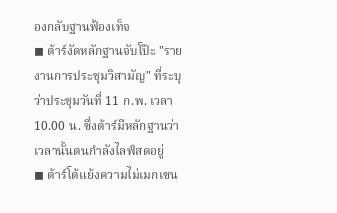องกลับฐานฟ้องเท็จ
◼ ต้าร์งัดหลักฐานจับโป๊ะ "รายงานการประชุมวิสามัญ" ที่ระบุว่าประชุมวันที่ 11 ก.พ. เวลา 10.00 น. ซึ่งต้าร์มีหลักฐานว่าเวลานั้นตนกำลังไลฟ์สดอยู่
◼ ต้าร์โต้แย้งความไม่เมกเซน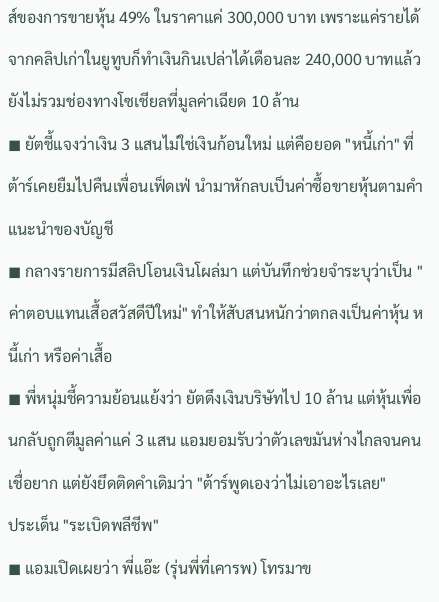ส์ของการขายหุ้น 49% ในราคาแค่ 300,000 บาท เพราะแค่รายได้จากคลิปเก่าในยูทูบก็ทำเงินกินเปล่าได้เดือนละ 240,000 บาทแล้ว ยังไม่รวมช่องทางโซเชียลที่มูลค่าเฉียด 10 ล้าน
◼ ยัตชี้แจงว่าเงิน 3 แสนไม่ใช่เงินก้อนใหม่ แต่คือยอด "หนี้เก่า" ที่ต้าร์เคยยืมไปคืนเพื่อนเฟ็ดเฟ่ นำมาหักลบเป็นค่าซื้อขายหุ้นตามคำแนะนำของบัญชี
◼ กลางรายการมีสลิปโอนเงินโผล่มา แต่บันทึกช่วยจำระบุว่าเป็น "ค่าตอบแทนเสื้อสวัสดีปีใหม่" ทำให้สับสนหนักว่าตกลงเป็นค่าหุ้น หนี้เก่า หรือค่าเสื้อ
◼ พี่หนุ่มชี้ความย้อนแย้งว่า ยัตดึงเงินบริษัทไป 10 ล้าน แต่หุ้นเพื่อนกลับถูกตีมูลค่าแค่ 3 แสน แอมยอมรับว่าตัวเลขมันห่างไกลจนคนเชื่อยาก แต่ยังยึดติดคำเดิมว่า "ต้าร์พูดเองว่าไม่เอาอะไรเลย"
ประเด็น "ระเบิดพลีชีพ"
◼ แอมเปิดเผยว่า พี่แอ๊ะ (รุ่นพี่ที่เคารพ) โทรมาข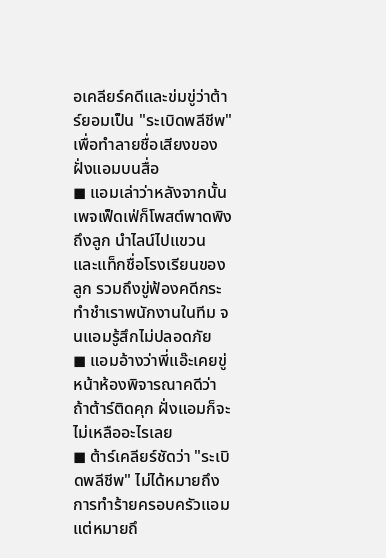อเคลียร์คดีและข่มขู่ว่าต้าร์ยอมเป็น "ระเบิดพลีชีพ" เพื่อทำลายชื่อเสียงของฝั่งแอมบนสื่อ
◼ แอมเล่าว่าหลังจากนั้นเพจเฟ็ดเฟ่ก็โพสต์พาดพิงถึงลูก นำไลน์ไปแขวน และแท็กชื่อโรงเรียนของลูก รวมถึงขู่ฟ้องคดีกระทำชำเราพนักงานในทีม จนแอมรู้สึกไม่ปลอดภัย
◼ แอมอ้างว่าพี่แอ๊ะเคยขู่หน้าห้องพิจารณาคดีว่า ถ้าต้าร์ติดคุก ฝั่งแอมก็จะไม่เหลืออะไรเลย
◼ ต้าร์เคลียร์ชัดว่า "ระเบิดพลีชีพ" ไม่ได้หมายถึงการทำร้ายครอบครัวแอม แต่หมายถึ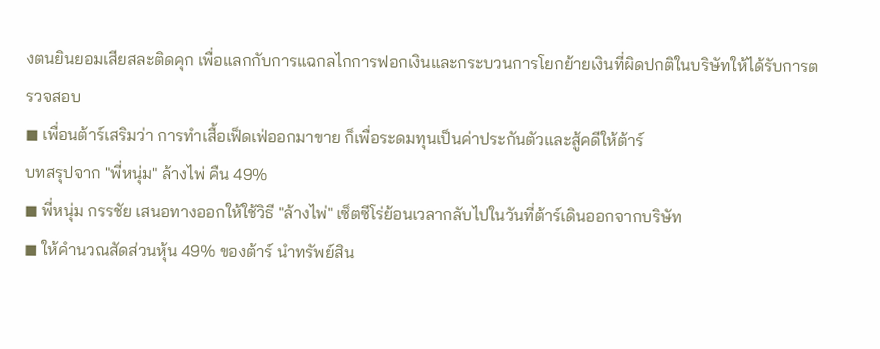งตนยินยอมเสียสละติดคุก เพื่อแลกกับการแฉกลไกการฟอกเงินและกระบวนการโยกย้ายเงินที่ผิดปกติในบริษัทให้ได้รับการตรวจสอบ
◼ เพื่อนต้าร์เสริมว่า การทำเสื้อเฟ็ดเฟ่ออกมาขาย ก็เพื่อระดมทุนเป็นค่าประกันตัวและสู้คดีให้ต้าร์
บทสรุปจาก "พี่หนุ่ม" ล้างไพ่ คืน 49%
◼ พี่หนุ่ม กรรชัย เสนอทางออกให้ใช้วิธี "ล้างไพ่" เซ็ตซีโร่ย้อนเวลากลับไปในวันที่ต้าร์เดินออกจากบริษัท
◼ ให้คำนวณสัดส่วนหุ้น 49% ของต้าร์ นำทรัพย์สิน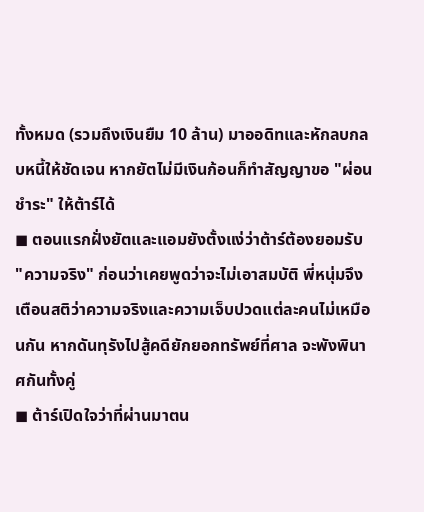ทั้งหมด (รวมถึงเงินยืม 10 ล้าน) มาออดิทและหักลบกลบหนี้ให้ชัดเจน หากยัตไม่มีเงินก้อนก็ทำสัญญาขอ "ผ่อนชำระ" ให้ต้าร์ได้
◼ ตอนแรกฝั่งยัตและแอมยังตั้งแง่ว่าต้าร์ต้องยอมรับ "ความจริง" ก่อนว่าเคยพูดว่าจะไม่เอาสมบัติ พี่หนุ่มจึงเตือนสติว่าความจริงและความเจ็บปวดแต่ละคนไม่เหมือนกัน หากดันทุรังไปสู้คดียักยอกทรัพย์ที่ศาล จะพังพินาศกันทั้งคู่
◼ ต้าร์เปิดใจว่าที่ผ่านมาตน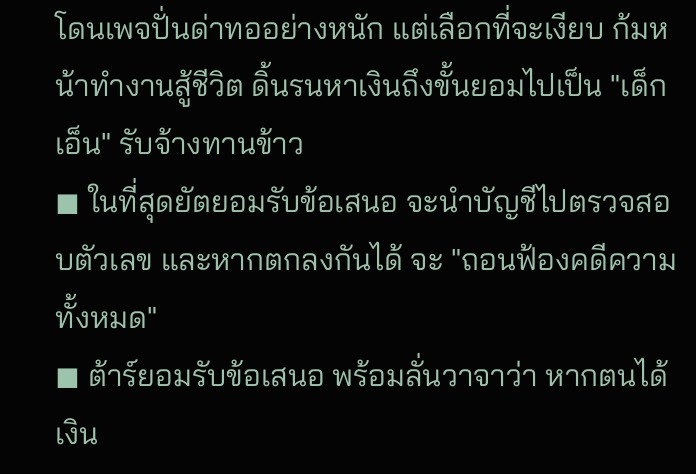โดนเพจปั่นด่าทออย่างหนัก แต่เลือกที่จะเงียบ ก้มหน้าทำงานสู้ชีวิต ดิ้นรนหาเงินถึงขั้นยอมไปเป็น "เด็กเอ็น" รับจ้างทานข้าว
◼ ในที่สุดยัตยอมรับข้อเสนอ จะนำบัญชีไปตรวจสอบตัวเลข และหากตกลงกันได้ จะ "ถอนฟ้องคดีความทั้งหมด"
◼ ต้าร์ยอมรับข้อเสนอ พร้อมลั่นวาจาว่า หากตนได้เงิน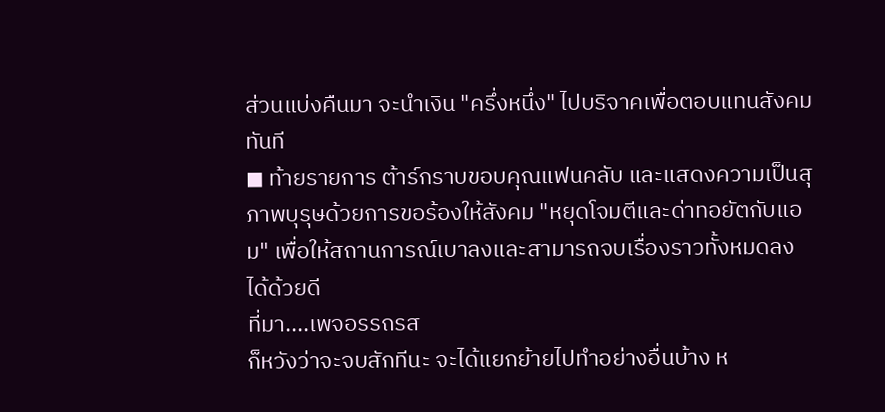ส่วนแบ่งคืนมา จะนำเงิน "ครึ่งหนึ่ง" ไปบริจาคเพื่อตอบแทนสังคมทันที
◼ ท้ายรายการ ต้าร์กราบขอบคุณแฟนคลับ และแสดงความเป็นสุภาพบุรุษด้วยการขอร้องให้สังคม "หยุดโจมตีและด่าทอยัตกับแอม" เพื่อให้สถานการณ์เบาลงและสามารถจบเรื่องราวทั้งหมดลงได้ด้วยดี
ที่มา....เพจอรรถรส
ก็หวังว่าจะจบสักทีนะ จะได้แยกย้ายไปทำอย่างอื่นบ้าง ห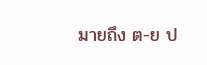มายถึง ต-ย ป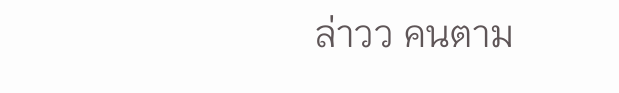ล่าวว คนตาม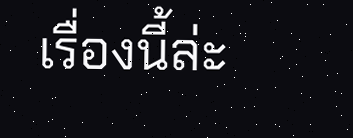เรื่องนี้ล่ะ